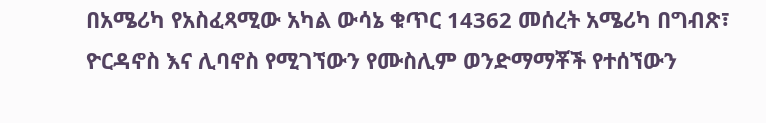በአሜሪካ የአስፈጻሚው አካል ውሳኔ ቁጥር 14362 መሰረት አሜሪካ በግብጽ፣ ዮርዳኖስ እና ሊባኖስ የሚገኘውን የሙስሊም ወንድማማቾች የተሰኘውን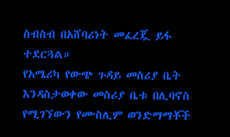ስብስብ በአሸባሪነት መፈረጇ ይፋ ተደርጓል።
የአሜሪካ የውጭ ጉዳይ መስሪያ ቤት እንዳስታወቀው መስሪያ ቤቱ በሊባኖስ የሚገኘውን የሙስሊም ወንድማማቾች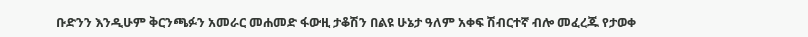ቡድንን እንዲሁም ቅርንጫፉን አመራር መሐመድ ፋውዚ ታቆሽን በልዩ ሁኔታ ዓለም አቀፍ ሽብርተኛ ብሎ መፈረጁ የታወቀ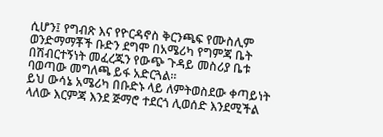ሲሆን፤ የግብጽ እና የዮርዳኖስ ቅርንጫፍ የሙስሊም ወንድማማቾች ቡድን ደግሞ በአሜሪካ የግምጃ ቤት በሽብርተኝነት መፈረጁን የውጭ ጉዳይ መስሪያ ቤቱ ባወጣው መግለጫ ይፋ አድርጓል።
ይህ ውሳኔ አሜሪካ በቡድኑ ላይ ለምትወስደው ቀጣይነት ላለው እርምጃ እንደ ጅማሮ ተደርጎ ሊወሰድ እንደሚችል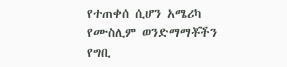የተጠቀሰ ሲሆን አሜሪካ የሙስሊም ወንድማማቾችን የግቢ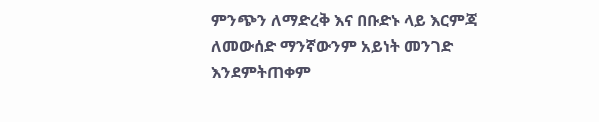ምንጭን ለማድረቅ እና በቡድኑ ላይ እርምጃ ለመውሰድ ማንኛውንም አይነት መንገድ እንደምትጠቀም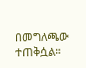በመግለጫው ተጠቅሷል።